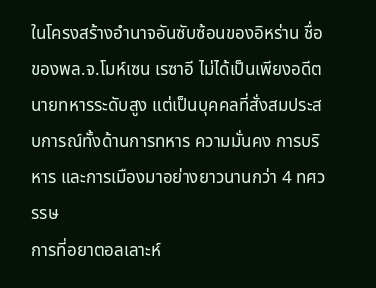ในโครงสร้างอำนาจอันซับซ้อนของอิหร่าน ชื่อของพล.จ.โมห์เซน เรซาอี ไม่ได้เป็นเพียงอดีตนายทหารระดับสูง แต่เป็นบุคคลที่สั่งสมประสบการณ์ทั้งด้านการทหาร ความมั่นคง การบริหาร และการเมืองมาอย่างยาวนานกว่า 4 ทศวรรษ
การที่อยาตอลเลาะห์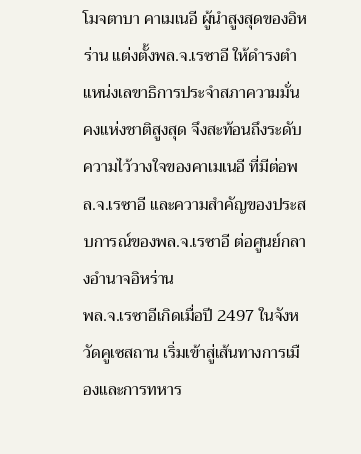โมจตาบา คาเมเนอี ผู้นำสูงสุดของอิหร่าน แต่งตั้งพล.จ.เรซาอี ให้ดำรงตำแหน่งเลขาธิการประจำสภาความมั่นคงแห่งชาติสูงสุด จึงสะท้อนถึงระดับความไว้วางใจของคาเมเนอี ที่มีต่อพล.จ.เรซาอี และความสำคัญของประสบการณ์ของพล.จ.เรซาอี ต่อศูนย์กลางอำนาจอิหร่าน
พล.จ.เรซาอีเกิดเมื่อปี 2497 ในจังหวัดคูเซสถาน เริ่มเข้าสู่เส้นทางการเมืองและการทหาร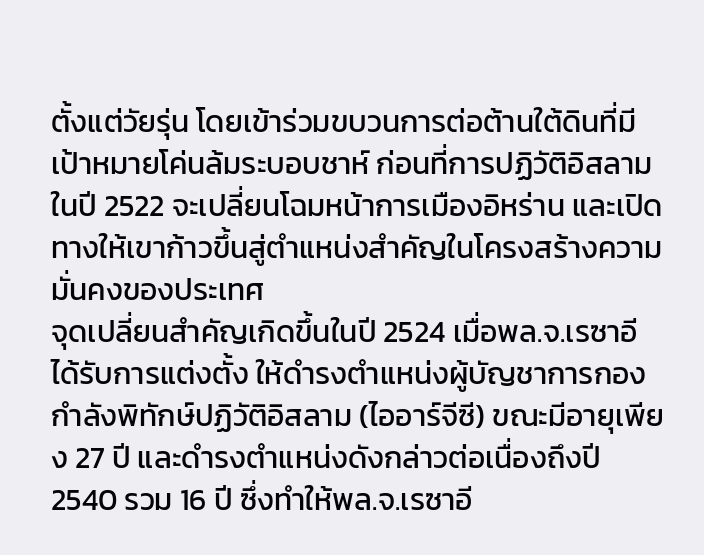ตั้งแต่วัยรุ่น โดยเข้าร่วมขบวนการต่อต้านใต้ดินที่มีเป้าหมายโค่นล้มระบอบชาห์ ก่อนที่การปฏิวัติอิสลามในปี 2522 จะเปลี่ยนโฉมหน้าการเมืองอิหร่าน และเปิดทางให้เขาก้าวขึ้นสู่ตำแหน่งสำคัญในโครงสร้างความมั่นคงของประเทศ
จุดเปลี่ยนสำคัญเกิดขึ้นในปี 2524 เมื่อพล.จ.เรซาอีได้รับการแต่งตั้ง ให้ดำรงตำแหน่งผู้บัญชาการกองกำลังพิทักษ์ปฏิวัติอิสลาม (ไออาร์จีซี) ขณะมีอายุเพียง 27 ปี และดำรงตำแหน่งดังกล่าวต่อเนื่องถึงปี 2540 รวม 16 ปี ซึ่งทำให้พล.จ.เรซาอี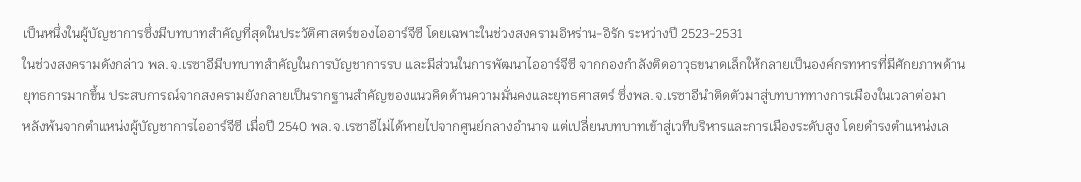เป็นหนึ่งในผู้บัญชาการซึ่งมีบทบาทสำคัญที่สุดในประวัติศาสตร์ของไออาร์จีซี โดยเฉพาะในช่วงสงครามอิหร่าน-อิรัก ระหว่างปี 2523-2531
ในช่วงสงครามดังกล่าว พล.จ.เรซาอีมีบทบาทสำคัญในการบัญชาการรบ และมีส่วนในการพัฒนาไออาร์จีซี จากกองกำลังติดอาวุธขนาดเล็กให้กลายเป็นองค์กรทหารที่มีศักยภาพด้านยุทธการมากขึ้น ประสบการณ์จากสงครามยังกลายเป็นรากฐานสำคัญของแนวคิดด้านความมั่นคงและยุทธศาสตร์ ซึ่งพล.จ.เรซาอีนำติดตัวมาสู่บทบาททางการเมืองในเวลาต่อมา
หลังพ้นจากตำแหน่งผู้บัญชาการไออาร์จีซี เมื่อปี 2540 พล.จ.เรซาอีไม่ได้หายไปจากศูนย์กลางอำนาจ แต่เปลี่ยนบทบาทเข้าสู่เวทีบริหารและการเมืองระดับสูง โดยดำรงตำแหน่งเล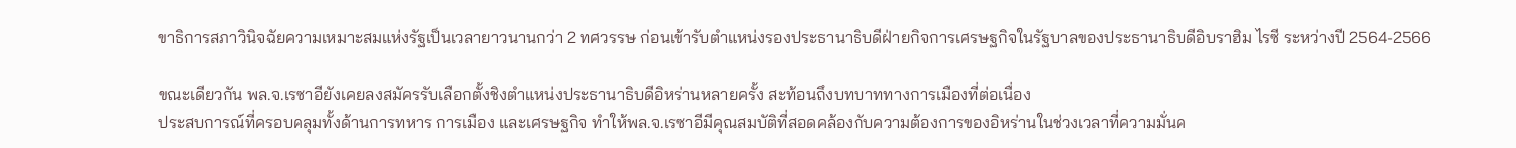ขาธิการสภาวินิจฉัยความเหมาะสมแห่งรัฐเป็นเวลายาวนานกว่า 2 ทศวรรษ ก่อนเข้ารับตำแหน่งรองประธานาธิบดีฝ่ายกิจการเศรษฐกิจในรัฐบาลของประธานาธิบดีอิบราฮิม ไรซี ระหว่างปี 2564-2566

ขณะเดียวกัน พล.จ.เรซาอียังเคยลงสมัครรับเลือกตั้งชิงตำแหน่งประธานาธิบดีอิหร่านหลายครั้ง สะท้อนถึงบทบาททางการเมืองที่ต่อเนื่อง
ประสบการณ์ที่ครอบคลุมทั้งด้านการทหาร การเมือง และเศรษฐกิจ ทำให้พล.จ.เรซาอีมีคุณสมบัติที่สอดคล้องกับความต้องการของอิหร่านในช่วงเวลาที่ความมั่นค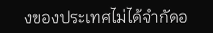งของประเทศไม่ได้จำกัดอ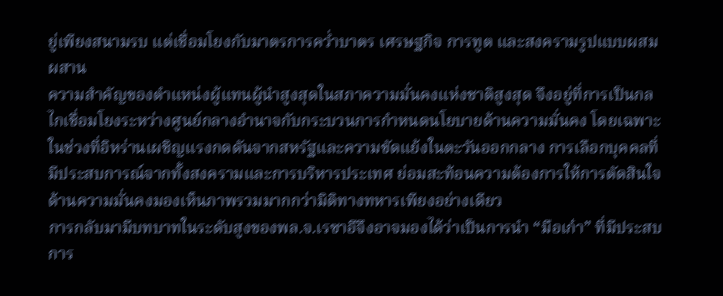ยู่เพียงสนามรบ แต่เชื่อมโยงกับมาตรการคว่ำบาตร เศรษฐกิจ การทูต และสงครามรูปแบบผสมผสาน
ความสำคัญของตำแหน่งผู้แทนผู้นำสูงสุดในสภาความมั่นคงแห่งชาติสูงสุด จึงอยู่ที่การเป็นกลไกเชื่อมโยงระหว่างศูนย์กลางอำนาจกับกระบวนการกำหนดนโยบายด้านความมั่นคง โดยเฉพาะในช่วงที่อิหร่านเผชิญแรงกดดันจากสหรัฐและความขัดแย้งในตะวันออกกลาง การเลือกบุคคลที่มีประสบการณ์จากทั้งสงครามและการบริหารประเทศ ย่อมสะท้อนความต้องการให้การตัดสินใจด้านความมั่นคงมองเห็นภาพรวมมากกว่ามิติทางทหารเพียงอย่างเดียว
การกลับมามีบทบาทในระดับสูงของพล.จ.เรซาอีจึงอาจมองได้ว่าเป็นการนำ “มือเก๋า” ที่มีประสบการ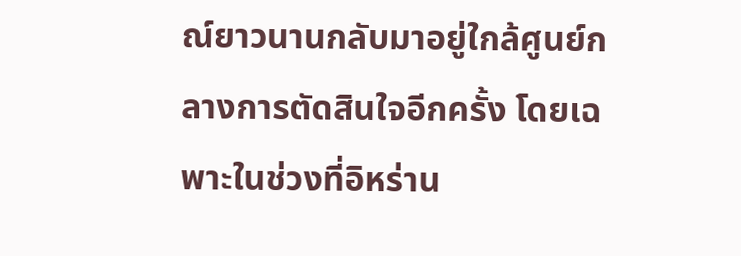ณ์ยาวนานกลับมาอยู่ใกล้ศูนย์กลางการตัดสินใจอีกครั้ง โดยเฉพาะในช่วงที่อิหร่าน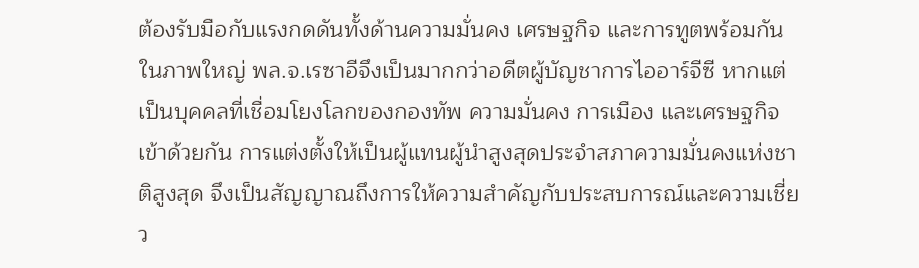ต้องรับมือกับแรงกดดันทั้งด้านความมั่นคง เศรษฐกิจ และการทูตพร้อมกัน
ในภาพใหญ่ พล.จ.เรซาอีจึงเป็นมากกว่าอดีตผู้บัญชาการไออาร์จีซี หากแต่เป็นบุคคลที่เชื่อมโยงโลกของกองทัพ ความมั่นคง การเมือง และเศรษฐกิจเข้าด้วยกัน การแต่งตั้งให้เป็นผู้แทนผู้นำสูงสุดประจำสภาความมั่นคงแห่งชาติสูงสุด จึงเป็นสัญญาณถึงการให้ความสำคัญกับประสบการณ์และความเชี่ยว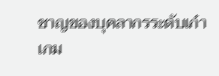ชาญของบุคลากรระดับเก๋าเกม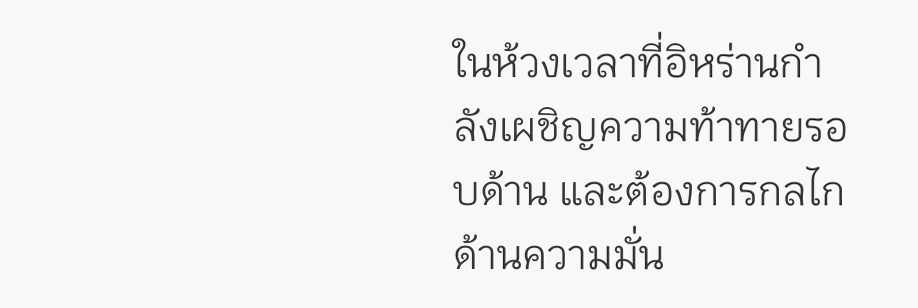ในห้วงเวลาที่อิหร่านกำลังเผชิญความท้าทายรอบด้าน และต้องการกลไกด้านความมั่น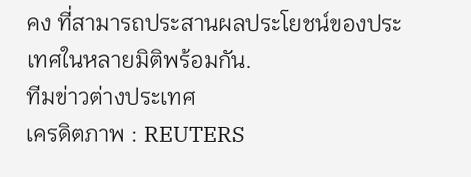คง ที่สามารถประสานผลประโยชน์ของประเทศในหลายมิติพร้อมกัน.
ทีมข่าวต่างประเทศ
เครดิตภาพ : REUTERS